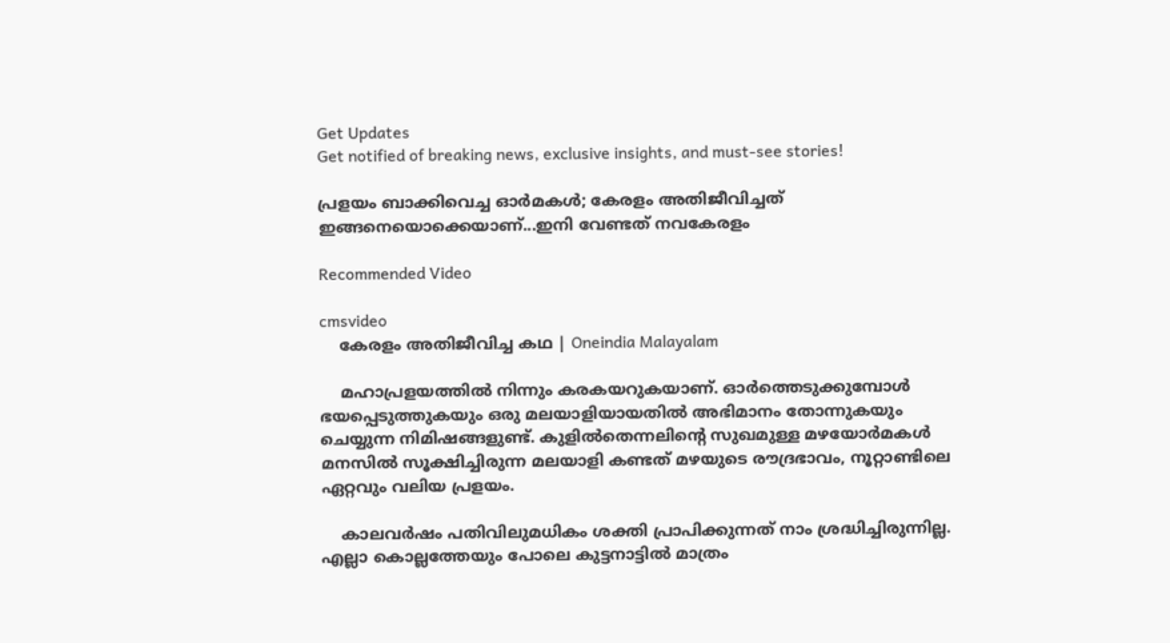Get Updates
Get notified of breaking news, exclusive insights, and must-see stories!

പ്രളയം ബാക്കിവെച്ച ഓർമകൾ; കേരളം അതിജീവിച്ചത് ഇങ്ങനെയൊക്കെയാണ്...ഇനി വേണ്ടത് നവകേരളം

Recommended Video

cmsvideo
    കേരളം അതിജീവിച്ച കഥ | Oneindia Malayalam

    മഹാപ്രളയത്തിൽ നിന്നും കരകയറുകയാണ്. ഓർത്തെടുക്കുമ്പോൾ ഭയപ്പെടുത്തുകയും ഒരു മലയാളിയായതിൽ അഭിമാനം തോന്നുകയും ചെയ്യുന്ന നിമിഷങ്ങളുണ്ട്. കുളിൽതെന്നലിന്റെ സുഖമുള്ള മഴയോർമകൾ മനസിൽ സൂക്ഷിച്ചിരുന്ന മലയാളി കണ്ടത് മഴയുടെ രൗദ്രഭാവം, നൂറ്റാണ്ടിലെ ഏറ്റവും വലിയ പ്രളയം.

    കാലവർഷം പതിവിലുമധികം ശക്തി പ്രാപിക്കുന്നത് നാം ശ്രദ്ധിച്ചിരുന്നില്ല. എല്ലാ കൊല്ലത്തേയും പോലെ കുട്ടനാട്ടിൽ മാത്രം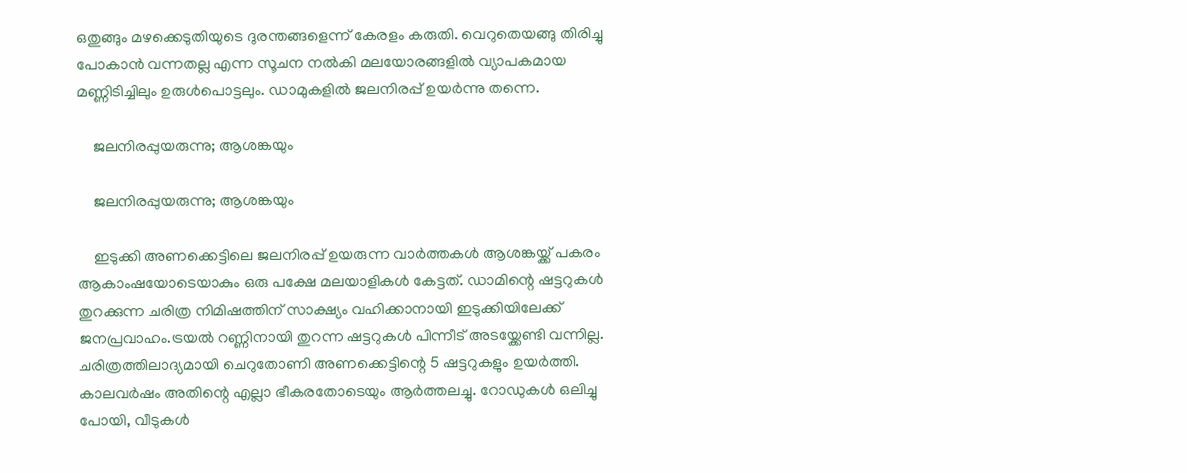ഒതുങ്ങും മഴക്കെടുതിയുടെ ദുരന്തങ്ങളെന്ന് കേരളം കരുതി. വെറുതെയങ്ങു തിരിച്ചു പോകാൻ വന്നതല്ല എന്ന സൂചന നൽകി മലയോരങ്ങളിൽ വ്യാപകമായ മണ്ണിടിച്ചിലും ഉരുൾപൊട്ടലും. ഡാമുകളിൽ ജലനിരപ്പ് ഉയർന്നു തന്നെ.

    ജലനിരപ്പുയരുന്നു; ആശങ്കയും

    ജലനിരപ്പുയരുന്നു; ആശങ്കയും

    ഇടുക്കി അണക്കെട്ടിലെ ജലനിരപ്പ് ഉയരുന്ന വാർത്തകൾ ആശങ്കയ്ക്ക് പകരം ആകാംഷയോടെയാകും ഒരു പക്ഷേ മലയാളികൾ കേട്ടത്. ഡാമിന്റെ ഷട്ടറുകൾ തുറക്കുന്ന ചരിത്ര നിമിഷത്തിന് സാക്ഷ്യം വഹിക്കാനായി ഇടുക്കിയിലേക്ക് ജനപ്രവാഹം.ട്രയൽ റണ്ണിനായി തുറന്ന ഷട്ടറുകൾ പിന്നീട് അടയ്ക്കേണ്ടി വന്നില്ല. ചരിത്രത്തിലാദ്യമായി ചെറുതോണി അണക്കെട്ടിന്റെ 5 ഷട്ടറുകളും ഉയർത്തി. കാലവർഷം അതിന്റെ എല്ലാ ഭീകരതോടെയും ആർത്തലച്ചു. റോഡുകൾ ഒലിച്ചു പോയി, വീടുകൾ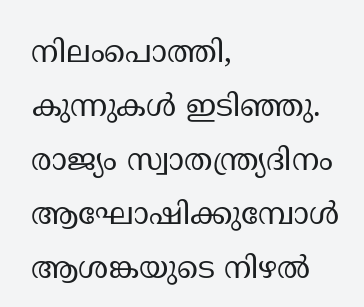നിലംപൊത്തി, കുന്നുകൾ ഇടിഞ്ഞു. രാജ്യം സ്വാതന്ത്ര്യദിനം ആഘോഷിക്കുമ്പോൾ ആശങ്കയുടെ നിഴൽ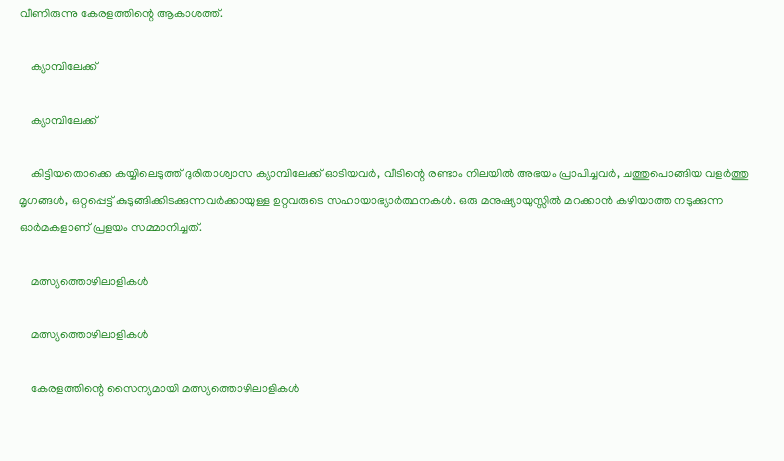വീണിരുന്നു കേരളത്തിന്റെ ആകാശത്ത്.

    ക്യാമ്പിലേക്ക്

    ക്യാമ്പിലേക്ക്

    കിട്ടിയതൊക്കെ കയ്യിലെടുത്ത് ദുരിതാശ്വാസ ക്യാമ്പിലേക്ക് ഓടിയവർ, വീടിന്റെ രണ്ടാം നിലയിൽ അഭയം പ്രാപിച്ചവർ, ചത്തുപൊങ്ങിയ വളർത്തു മൃഗങ്ങൾ, ഒറ്റപ്പെട്ട് കുടുങ്ങിക്കിടക്കുന്നവർക്കായുള്ള ഉറ്റവരുടെ സഹായാഭ്യാർത്ഥനകൾ. ഒരു മനുഷ്യായുസ്സിൽ മറക്കാൻ കഴിയാത്ത നടുക്കുന്ന ഓർമകളാണ് പ്രളയം സമ്മാനിച്ചത്.

    മത്സ്യത്തൊഴിലാളികൾ

    മത്സ്യത്തൊഴിലാളികൾ

    കേരളത്തിന്റെ സൈന്യമായി മത്സ്യത്തൊഴിലാളികൾ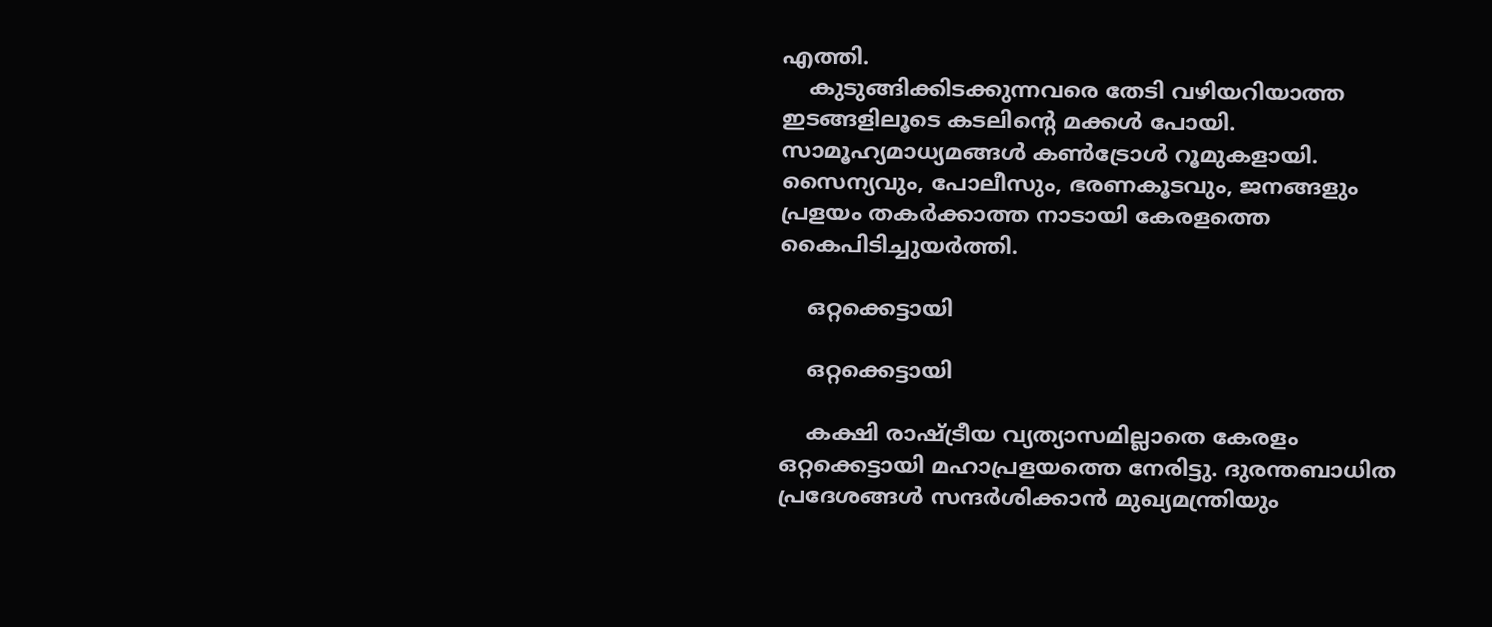എത്തി.
    കുടുങ്ങിക്കിടക്കുന്നവരെ തേടി വഴിയറിയാത്ത ഇടങ്ങളിലൂടെ കടലിന്റെ മക്കൾ പോയി. സാമൂഹ്യമാധ്യമങ്ങൾ കൺട്രോൾ റൂമുകളായി. സൈന്യവും, പോലീസും, ഭരണകൂടവും, ജനങ്ങളും പ്രളയം തകർക്കാത്ത നാടായി കേരളത്തെ കൈപിടിച്ചുയർത്തി.

    ഒറ്റക്കെട്ടായി

    ഒറ്റക്കെട്ടായി

    കക്ഷി രാഷ്ട്രീയ വ്യത്യാസമില്ലാതെ കേരളം ഒറ്റക്കെട്ടായി മഹാപ്രളയത്തെ നേരിട്ടു. ദുരന്തബാധിത പ്രദേശങ്ങൾ സന്ദർശിക്കാൻ മുഖ്യമന്ത്രിയും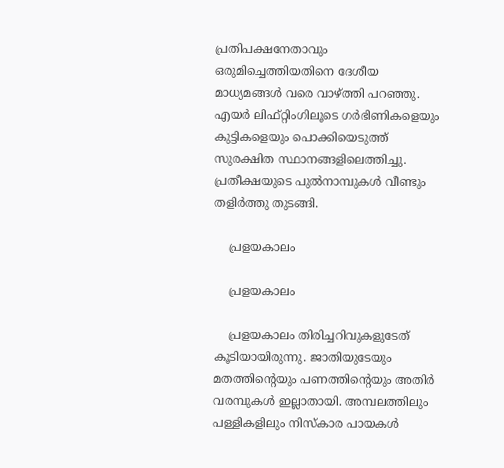പ്രതിപക്ഷനേതാവും ഒരുമിച്ചെത്തിയതിനെ ദേശീയ മാധ്യമങ്ങൾ വരെ വാഴ്ത്തി പറഞ്ഞു. എയർ ലിഫ്റ്റിംഗിലൂടെ ഗർഭിണികളെയും കുട്ടികളെയും പൊക്കിയെടുത്ത് സുരക്ഷിത സ്ഥാനങ്ങളിലെത്തിച്ചു. പ്രതീക്ഷയുടെ പുൽനാമ്പുകൾ വീണ്ടും തളിർത്തു തുടങ്ങി.

    പ്രളയകാലം

    പ്രളയകാലം

    പ്രളയകാലം തിരിച്ചറിവുകളുടേത് കൂടിയായിരുന്നു. ജാതിയുടേയും മതത്തിന്റെയും പണത്തിന്റെയും അതിർ വരമ്പുകൾ ഇല്ലാതായി. അമ്പലത്തിലും പള്ളികളിലും നിസ്കാര പായകൾ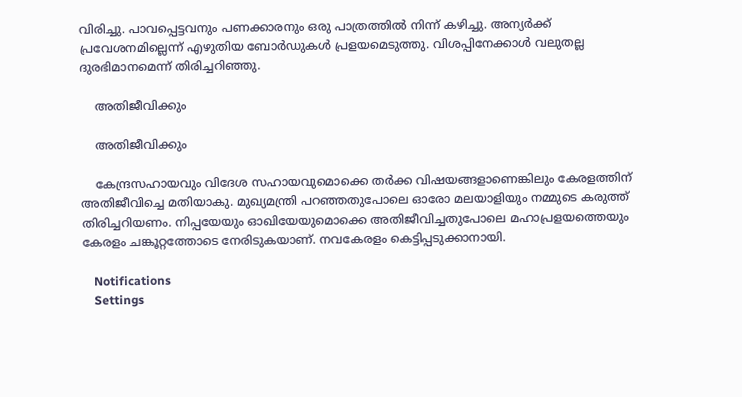വിരിച്ചു. പാവപ്പെട്ടവനും പണക്കാരനും ഒരു പാത്രത്തിൽ നിന്ന് കഴിച്ചു. അന്യർക്ക് പ്രവേശനമില്ലെന്ന് എഴുതിയ ബോർഡുകൾ പ്രളയമെടുത്തു. വിശപ്പിനേക്കാൾ വലുതല്ല ദുരഭിമാനമെന്ന് തിരിച്ചറിഞ്ഞു.

    അതിജീവിക്കും

    അതിജീവിക്കും

    കേന്ദ്രസഹായവും വിദേശ സഹായവുമൊക്കെ തർക്ക വിഷയങ്ങളാണെങ്കിലും കേരളത്തിന് അതിജീവിച്ചെ മതിയാകു. മുഖ്യമന്ത്രി പറഞ്ഞതുപോലെ ഓരോ മലയാളിയും നമ്മുടെ കരുത്ത് തിരിച്ചറിയണം. നിപ്പയേയും ഓഖിയേയുമൊക്കെ അതിജീവിച്ചതുപോലെ മഹാപ്രളയത്തെയും കേരളം ചങ്കൂറ്റത്തോടെ നേരിടുകയാണ്. നവകേരളം കെട്ടിപ്പടുക്കാനായി.

    Notifications
    Settings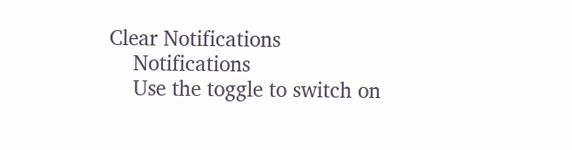Clear Notifications
    Notifications
    Use the toggle to switch on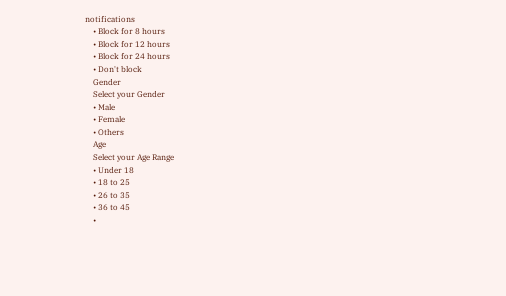notifications
    • Block for 8 hours
    • Block for 12 hours
    • Block for 24 hours
    • Don't block
    Gender
    Select your Gender
    • Male
    • Female
    • Others
    Age
    Select your Age Range
    • Under 18
    • 18 to 25
    • 26 to 35
    • 36 to 45
    •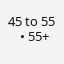45 to 55
    • 55+